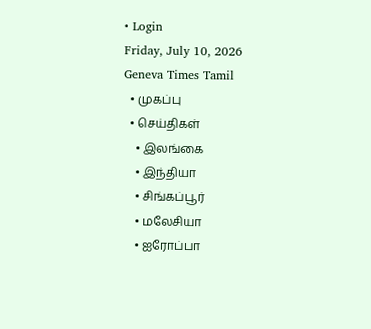• Login
Friday, July 10, 2026
Geneva Times Tamil
  • முகப்பு
  • செய்திகள்
    • இலங்கை
    • இந்தியா
    • சிங்கப்பூர்
    • மலேசியா
    • ஐரோப்பா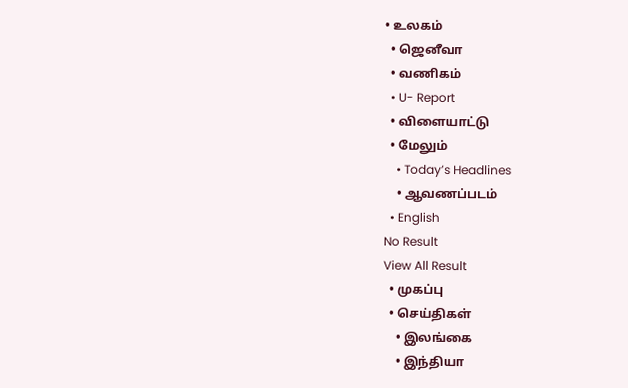• உலகம்
  • ஜெனீவா
  • வணிகம்
  • U- Report
  • விளையாட்டு
  • மேலும்
    • Today’s Headlines
    • ஆவணப்படம்
  • English
No Result
View All Result
  • முகப்பு
  • செய்திகள்
    • இலங்கை
    • இந்தியா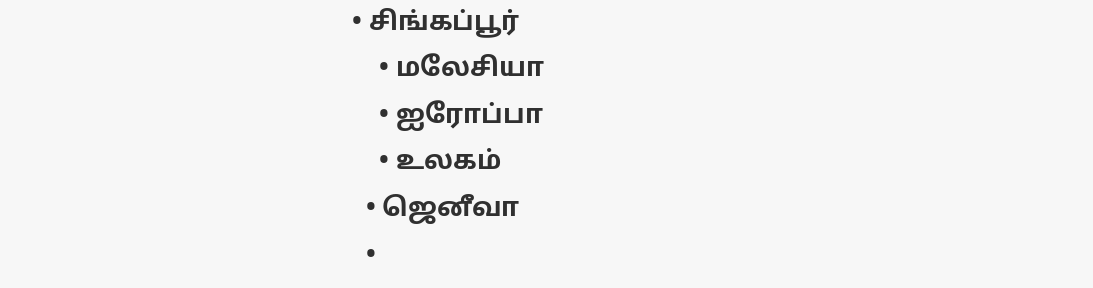• சிங்கப்பூர்
    • மலேசியா
    • ஐரோப்பா
    • உலகம்
  • ஜெனீவா
  •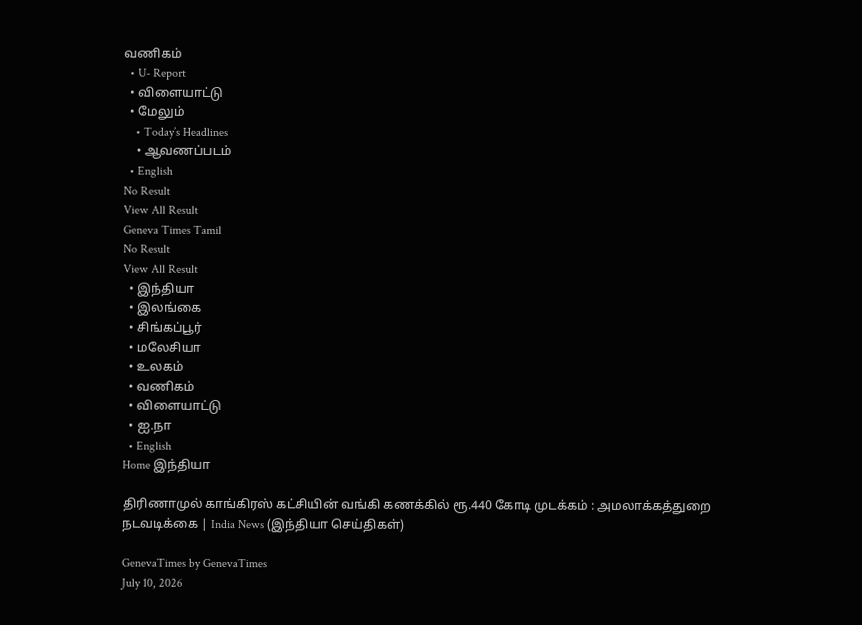வணிகம்
  • U- Report
  • விளையாட்டு
  • மேலும்
    • Today’s Headlines
    • ஆவணப்படம்
  • English
No Result
View All Result
Geneva Times Tamil
No Result
View All Result
  • இந்தியா
  • இலங்கை
  • சிங்கப்பூர்
  • மலேசியா
  • உலகம்
  • வணிகம்
  • விளையாட்டு
  • ஐ.நா
  • English
Home இந்தியா

திரிணாமுல் காங்கிரஸ் கட்சியின் வங்கி கணக்கில் ரூ.440 கோடி முடக்கம் : அமலாக்கத்துறை நடவடிக்கை | India News (இந்தியா செய்திகள்)

GenevaTimes by GenevaTimes
July 10, 2026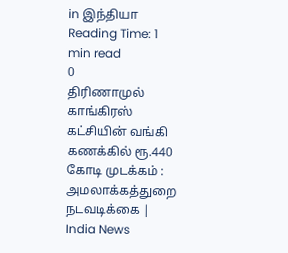in இந்தியா
Reading Time: 1 min read
0
திரிணாமுல் காங்கிரஸ் கட்சியின் வங்கி கணக்கில் ரூ.440 கோடி முடக்கம் : அமலாக்கத்துறை நடவடிக்கை | India News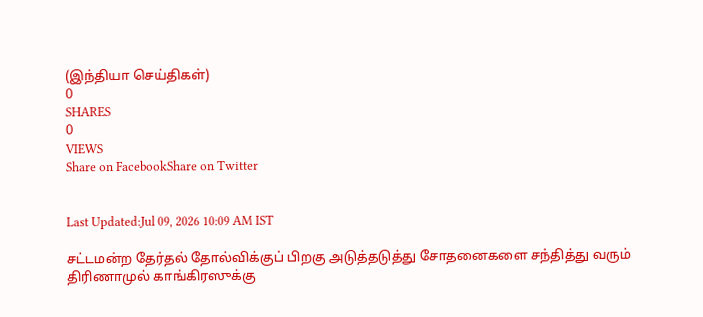(இந்தியா செய்திகள்)
0
SHARES
0
VIEWS
Share on FacebookShare on Twitter


Last Updated:Jul 09, 2026 10:09 AM IST

சட்டமன்ற தேர்தல் தோல்விக்குப் பிறகு அடுத்தடுத்து சோதனைகளை சந்தித்து வரும் திரிணாமுல் காங்கிரஸுக்கு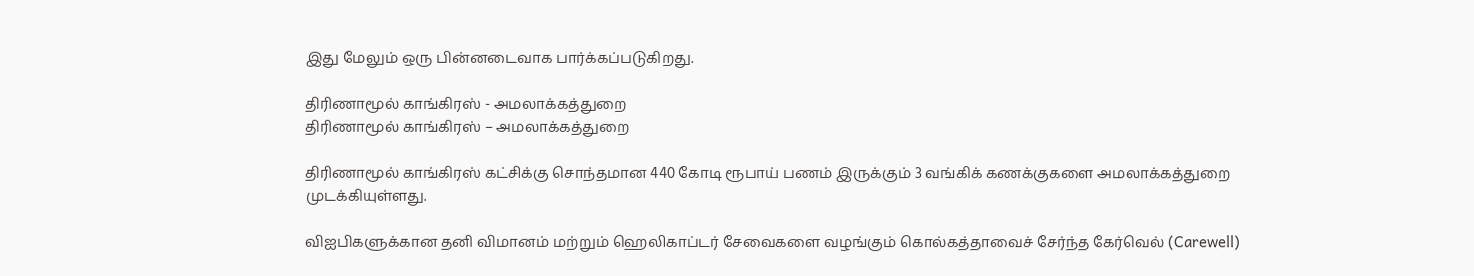இது மேலும் ஒரு பின்னடைவாக பார்க்கப்படுகிறது.

திரிணாமூல் காங்கிரஸ் - அமலாக்கத்துறை
திரிணாமூல் காங்கிரஸ் – அமலாக்கத்துறை

திரிணாமூல் காங்கிரஸ் கட்சிக்கு சொந்தமான 440 கோடி ரூபாய் பணம் இருக்கும் 3 வங்கிக் கணக்குகளை அமலாக்கத்துறை முடக்கியுள்ளது.

விஐபிகளுக்கான தனி விமானம் மற்றும் ஹெலிகாப்டர் சேவைகளை வழங்கும் கொல்கத்தாவைச் சேர்ந்த கேர்வெல் (Carewell)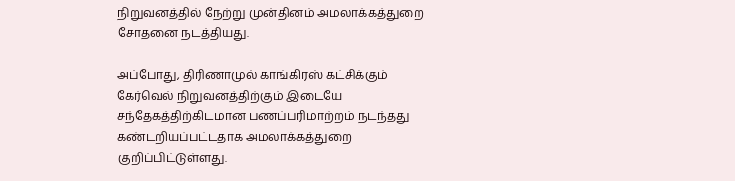நிறுவனத்தில் நேற்று முன்தினம் அமலாக்கத்துறை சோதனை நடத்தியது.

அப்போது, திரிணாமுல் காங்கிரஸ் கட்சிக்கும் கேர்வெல் நிறுவனத்திற்கும் இடையே சந்தேகத்திற்கிடமான பணப்பரிமாற்றம் நடந்தது கண்டறியப்பட்டதாக அமலாக்கத்துறை குறிப்பிட்டுள்ளது.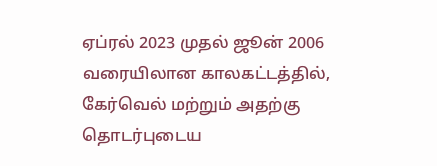ஏப்ரல் 2023 முதல் ஜூன் 2006 வரையிலான காலகட்டத்தில், கேர்வெல் மற்றும் அதற்கு தொடர்புடைய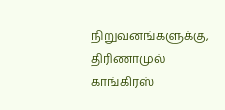நிறுவனங்களுக்கு, திரிணாமுல் காங்கிரஸ்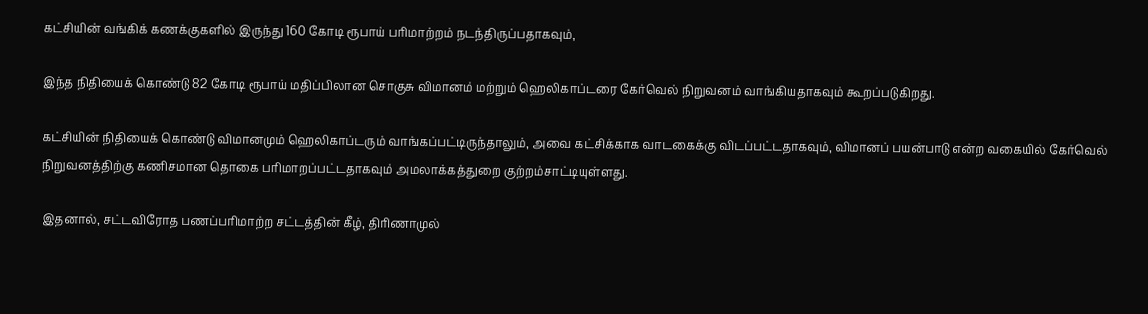கட்சியின் வங்கிக் கணக்குகளில் இருந்து 160 கோடி ரூபாய் பரிமாற்றம் நடந்திருப்பதாகவும்,

இந்த நிதியைக் கொண்டு 82 கோடி ரூபாய் மதிப்பிலான சொகுசு விமானம் மற்றும் ஹெலிகாப்டரை கேர்வெல் நிறுவனம் வாங்கியதாகவும் கூறப்படுகிறது.

கட்சியின் நிதியைக் கொண்டு விமானமும் ஹெலிகாப்டரும் வாங்கப்பட்டிருந்தாலும், அவை கட்சிக்காக வாடகைக்கு விடப்பட்டதாகவும், விமானப் பயன்பாடு என்ற வகையில் கேர்வெல் நிறுவனத்திற்கு கணிசமான தொகை பரிமாறப்பட்டதாகவும் அமலாக்கத்துறை குற்றம்சாட்டியுள்ளது.

இதனால், சட்டவிரோத பணப்பரிமாற்ற சட்டத்தின் கீழ், திரிணாமுல்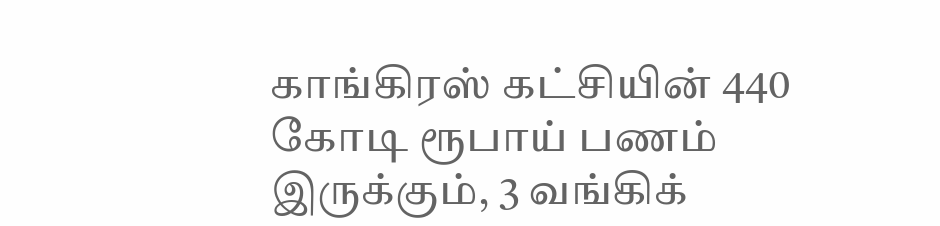காங்கிரஸ் கட்சியின் 440 கோடி ரூபாய் பணம் இருக்கும், 3 வங்கிக்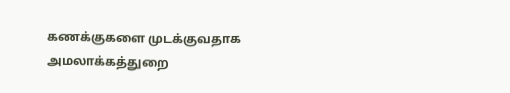கணக்குகளை முடக்குவதாக அமலாக்கத்துறை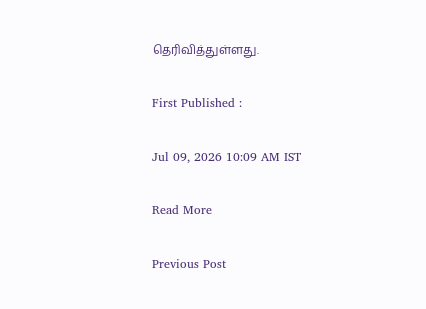தெரிவித்துள்ளது.

First Published :

Jul 09, 2026 10:09 AM IST

Read More

Previous Post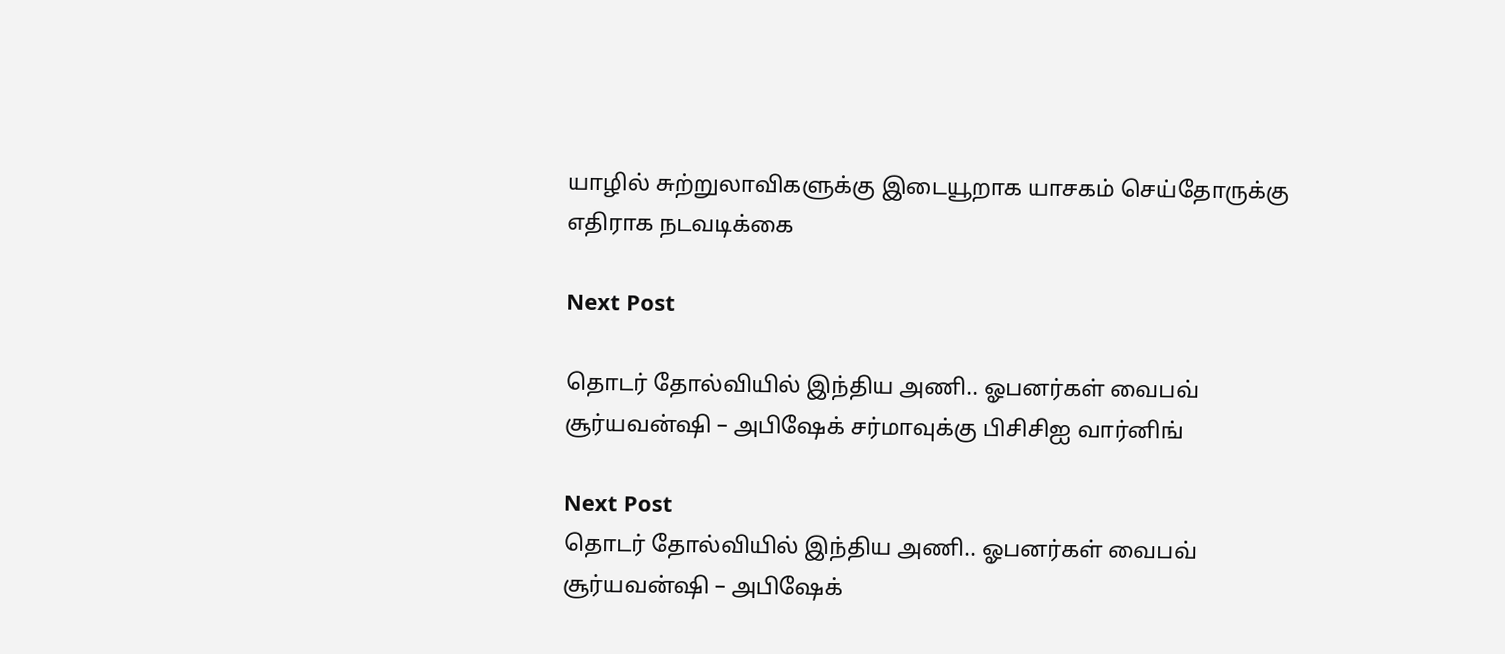யாழில் சுற்றுலாவிகளுக்கு இடையூறாக யாசகம் செய்தோருக்கு எதிராக நடவடிக்கை

Next Post

தொடர் தோல்வியில் இந்திய அணி.. ஓபனர்கள் வைபவ் சூர்யவன்ஷி – அபிஷேக் சர்மாவுக்கு பிசிசிஐ வார்னிங்

Next Post
தொடர் தோல்வியில் இந்திய அணி.. ஓபனர்கள் வைபவ் சூர்யவன்ஷி – அபிஷேக்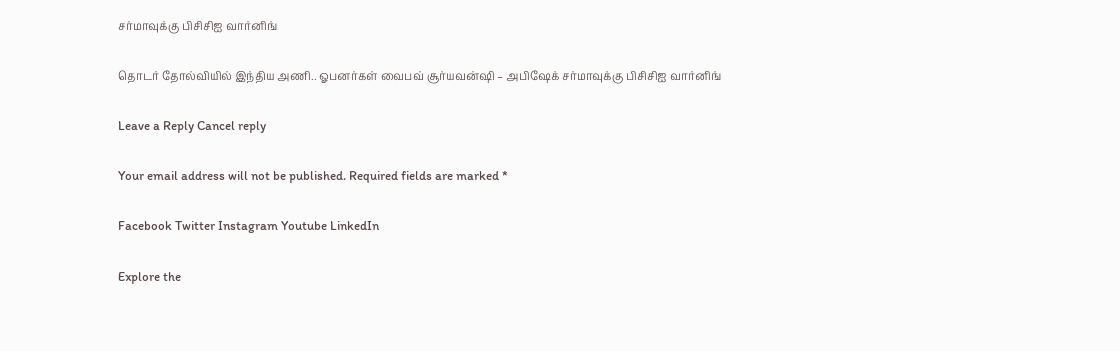சர்மாவுக்கு பிசிசிஐ வார்னிங்

தொடர் தோல்வியில் இந்திய அணி.. ஓபனர்கள் வைபவ் சூர்யவன்ஷி – அபிஷேக் சர்மாவுக்கு பிசிசிஐ வார்னிங்

Leave a Reply Cancel reply

Your email address will not be published. Required fields are marked *

Facebook Twitter Instagram Youtube LinkedIn

Explore the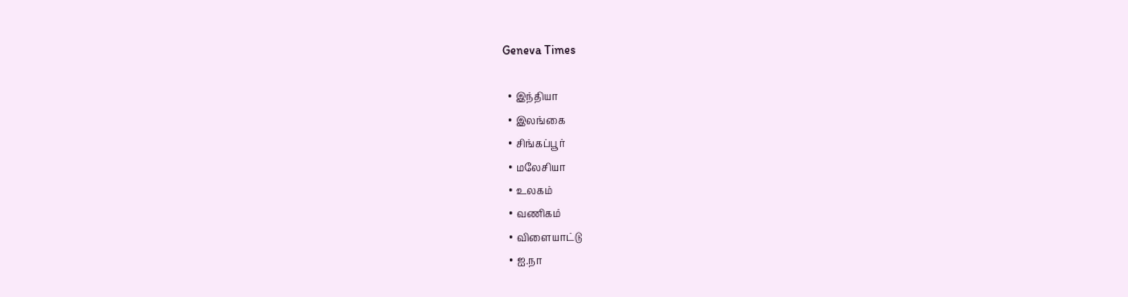Geneva Times

  • இந்தியா
  • இலங்கை
  • சிங்கப்பூர்
  • மலேசியா
  • உலகம்
  • வணிகம்
  • விளையாட்டு
  • ஐ.நா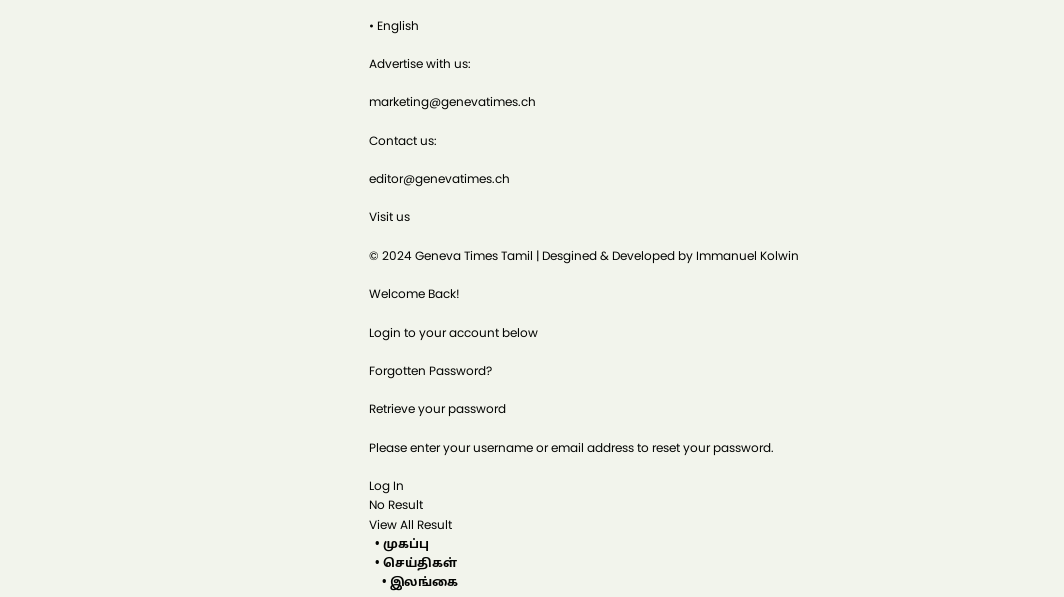• English

Advertise with us:

marketing@genevatimes.ch

Contact us:

editor@genevatimes.ch

Visit us

© 2024 Geneva Times Tamil | Desgined & Developed by Immanuel Kolwin

Welcome Back!

Login to your account below

Forgotten Password?

Retrieve your password

Please enter your username or email address to reset your password.

Log In
No Result
View All Result
  • முகப்பு
  • செய்திகள்
    • இலங்கை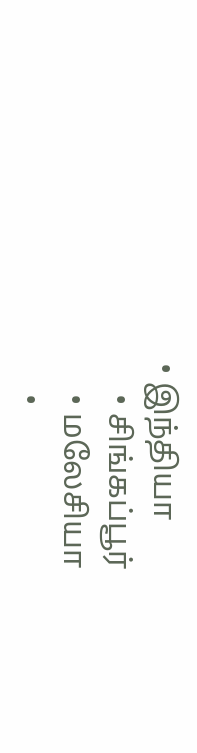• இந்தியா
    • சிங்கப்பூர்
    • மலேசியா
    •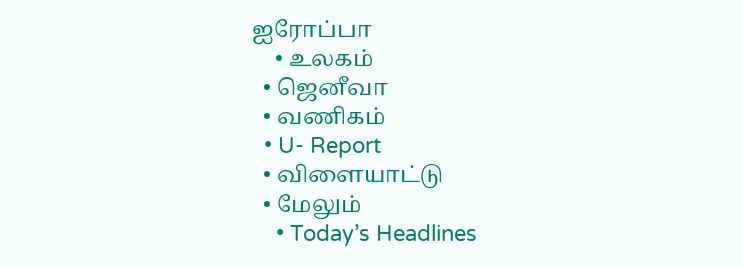ஐரோப்பா
    • உலகம்
  • ஜெனீவா
  • வணிகம்
  • U- Report
  • விளையாட்டு
  • மேலும்
    • Today’s Headlines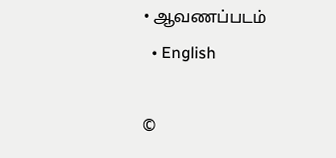• ஆவணப்படம்
  • English

©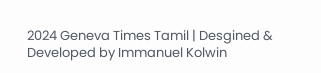2024 Geneva Times Tamil | Desgined & Developed by Immanuel Kolwin